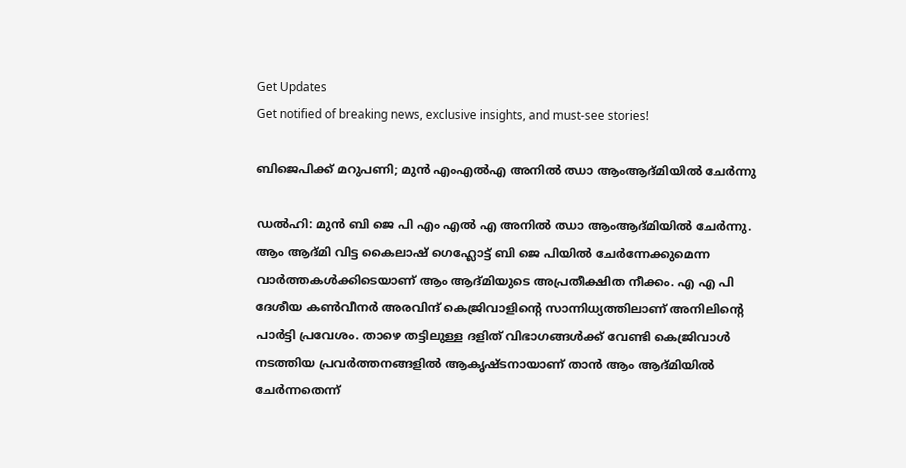Get Updates
Get notified of breaking news, exclusive insights, and must-see stories!

ബിജെപിക്ക് മറുപണി; മുൻ എംഎൽഎ അനിൽ ഝാ ആംആദ്മിയിൽ ചേർന്നു

ഡൽഹി: മുൻ ബി ജെ പി എം എൽ എ അനിൽ ഝാ ആംആദ്മിയിൽ ചേർന്നു. ആം ആദ്മി വിട്ട കൈലാഷ് ഗെഹ്ലോട്ട് ബി ജെ പിയിൽ ചേർന്നേക്കുമെന്ന വാർത്തകൾക്കിടെയാണ് ആം ആദ്മിയുടെ അപ്രതീക്ഷിത നീക്കം. എ എ പി ദേശീയ കൺവീനർ അരവിന്ദ് കെജ്രിവാളിന്റെ സാന്നിധ്യത്തിലാണ് അനിലിന്റെ പാർട്ടി പ്രവേശം. താഴെ തട്ടിലുള്ള ദളിത് വിഭാഗങ്ങൾക്ക് വേണ്ടി കെജ്രിവാൾ നടത്തിയ പ്രവർത്തനങ്ങളിൽ ആകൃഷ്ടനായാണ് താൻ ആം ആദ്മിയിൽ ചേർന്നതെന്ന്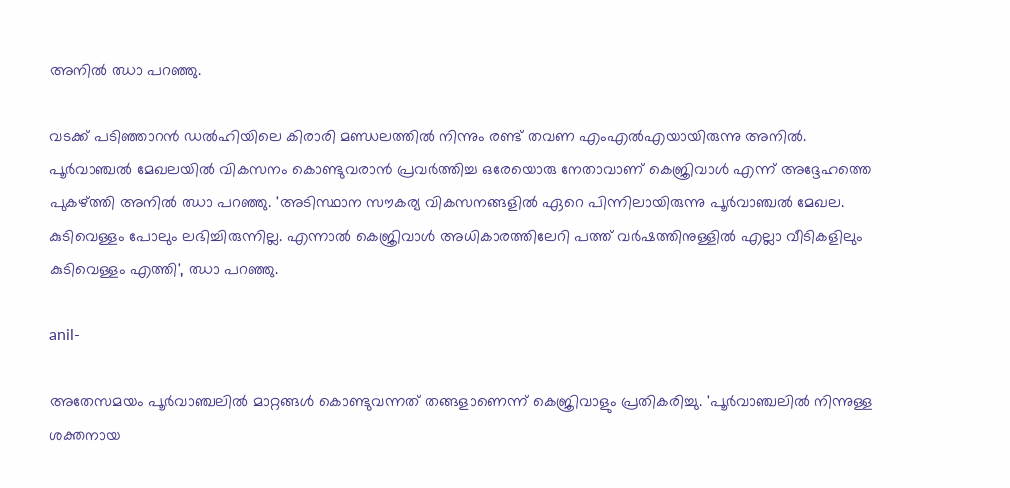അനിൽ ഝാ പറഞ്ഞു.

വടക്ക് പടിഞ്ഞാറൻ ഡൽഹിയിലെ കിരാരി മണ്ഡലത്തിൽ നിന്നും രണ്ട് തവണ എംഎൽഎയായിരുന്നു അനിൽ. പൂർവാഞ്ചൽ മേഖലയിൽ വികസനം കൊണ്ടുവരാൻ പ്രവർത്തിച്ച ഒരേയൊരു നേതാവാണ് കെജ്രിവാൾ എന്ന് അദ്ദേഹത്തെ പുകഴ്ത്തി അനിൽ ഝാ പറഞ്ഞു. 'അടിസ്ഥാന സൗകര്യ വികസനങ്ങളിൽ ഏറെ പിന്നിലായിരുന്നു പൂർവാഞ്ചൽ മേഖല. കുടിവെള്ളം പോലും ലഭിച്ചിരുന്നില്ല. എന്നാൽ കെജ്രിവാൾ അധികാരത്തിലേറി പത്ത് വർഷത്തിനുള്ളിൽ എല്ലാ വീടികളിലും കുടിവെള്ളം എത്തി', ഝാ പറഞ്ഞു.

anil-

അതേസമയം പൂർവാഞ്ചലിൽ മാറ്റങ്ങൾ കൊണ്ടുവന്നത് തങ്ങളാണെന്ന് കെജ്രിവാളും പ്രതികരിച്ചു. 'പൂർവാഞ്ചലിൽ നിന്നുള്ള ശക്തനായ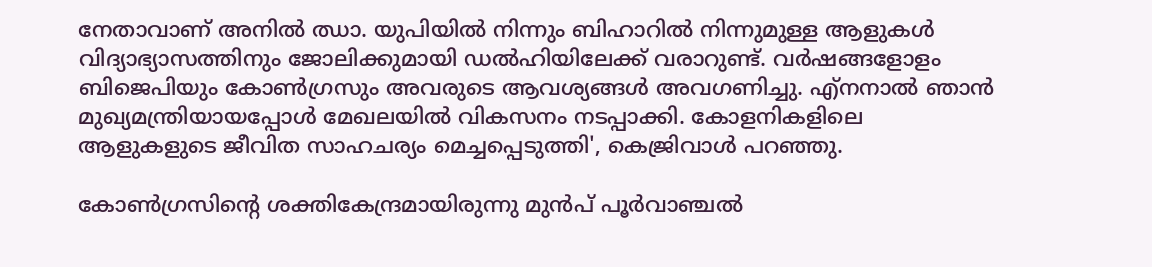നേതാവാണ് അനിൽ ഝാ. യുപിയിൽ നിന്നും ബിഹാറിൽ നിന്നുമുള്ള ആളുകൾ വിദ്യാഭ്യാസത്തിനും ജോലിക്കുമായി ഡൽഹിയിലേക്ക് വരാറുണ്ട്. വർഷങ്ങളോളം ബിജെപിയും കോൺഗ്രസും അവരുടെ ആവശ്യങ്ങൾ അവഗണിച്ചു. എ്നനാൽ ഞാൻ മുഖ്യമന്ത്രിയായപ്പോൾ മേഖലയിൽ വികസനം നടപ്പാക്കി. കോളനികളിലെ ആളുകളുടെ ജീവിത സാഹചര്യം മെച്ചപ്പെടുത്തി', കെജ്രിവാൾ പറഞ്ഞു.

കോൺഗ്രസിന്റെ ശക്തികേന്ദ്രമായിരുന്നു മുൻപ് പൂർവാഞ്ചൽ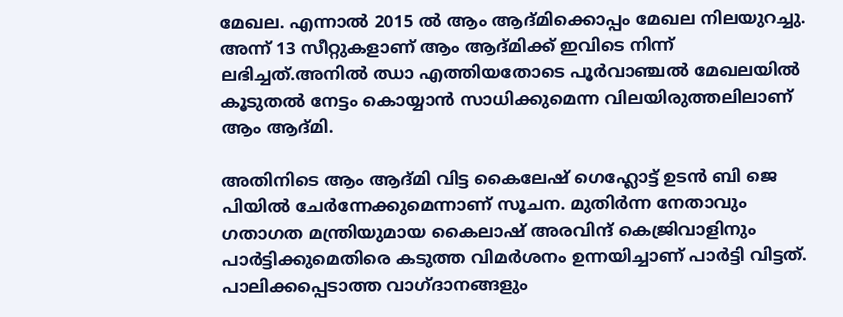മേഖല. എന്നാൽ 2015 ൽ ആം ആദ്മിക്കൊപ്പം മേഖല നിലയുറച്ചു. അന്ന് 13 സീറ്റുകളാണ് ആം ആദ്മിക്ക് ഇവിടെ നിന്ന് ലഭിച്ചത്.അനിൽ ഝാ എത്തിയതോടെ പൂർവാഞ്ചൽ മേഖലയിൽ കൂടുതൽ നേട്ടം കൊയ്യാൻ സാധിക്കുമെന്ന വിലയിരുത്തലിലാണ് ആം ആദ്മി.

അതിനിടെ ആം ആദ്മി വിട്ട കൈലേഷ് ഗെഹ്ലോട്ട് ഉടൻ ബി ജെ പിയിൽ ചേർന്നേക്കുമെന്നാണ് സൂചന. മുതിർന്ന നേതാവും ഗതാഗത മന്ത്രിയുമായ കൈലാഷ് അരവിന്ദ് കെജ്രിവാളിനും പാർട്ടിക്കുമെതിരെ കടുത്ത വിമർശനം ഉന്നയിച്ചാണ് പാർട്ടി വിട്ടത്. പാലിക്കപ്പെടാത്ത വാഗ്ദാനങ്ങളും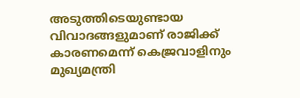അടുത്തിടെയുണ്ടായ വിവാദങ്ങളുമാണ് രാജിക്ക് കാരണമെന്ന് കെജ്രവാളിനും മുഖ്യമന്ത്രി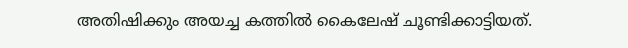അതിഷിക്കും അയച്ച കത്തിൽ കൈലേഷ് ചൂണ്ടിക്കാട്ടിയത്.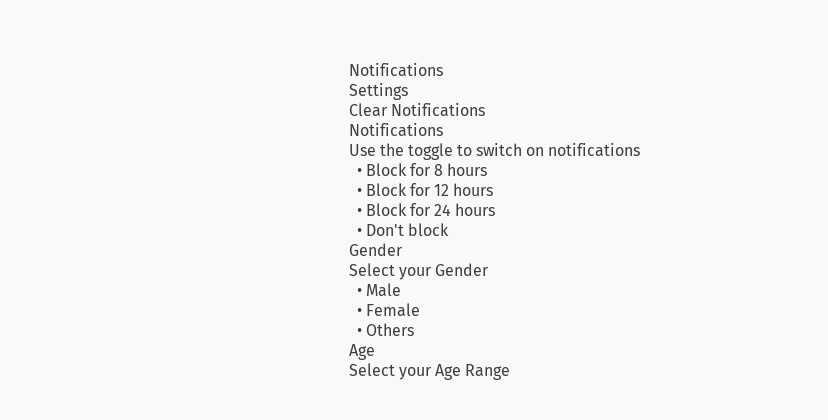Notifications
Settings
Clear Notifications
Notifications
Use the toggle to switch on notifications
  • Block for 8 hours
  • Block for 12 hours
  • Block for 24 hours
  • Don't block
Gender
Select your Gender
  • Male
  • Female
  • Others
Age
Select your Age Range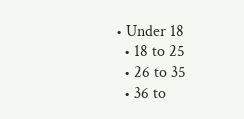• Under 18
  • 18 to 25
  • 26 to 35
  • 36 to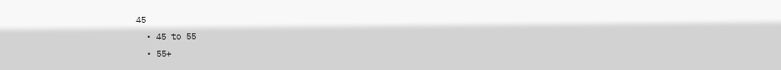45
  • 45 to 55
  • 55+